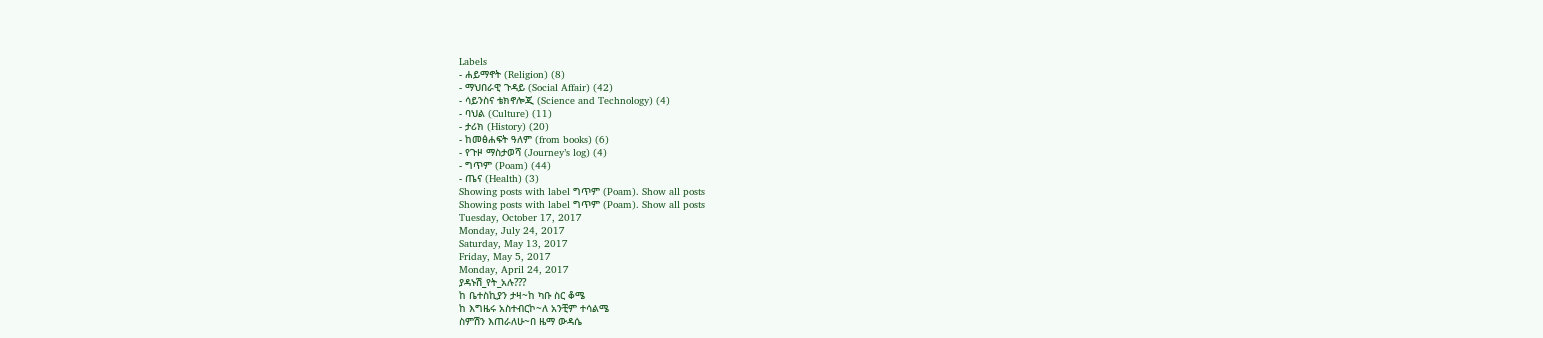Labels
- ሐይማኖት (Religion) (8)
- ማህበራዊ ጉዳይ (Social Affair) (42)
- ሳይንስና ቴክኖሎጂ (Science and Technology) (4)
- ባህል (Culture) (11)
- ታሪክ (History) (20)
- ከመፅሐፍት ዓለም (from books) (6)
- የጉዞ ማስታወሻ (Journey’s log) (4)
- ግጥም (Poam) (44)
- ጤና (Health) (3)
Showing posts with label ግጥም (Poam). Show all posts
Showing posts with label ግጥም (Poam). Show all posts
Tuesday, October 17, 2017
Monday, July 24, 2017
Saturday, May 13, 2017
Friday, May 5, 2017
Monday, April 24, 2017
ያዳኑሽ_የት_አሉ???
ከ ቤተስኪያን ታዛ~ከ ካቡ ስር ቆሜ
ከ እግዜሩ አስተብርኮ~ለ አንቺም ተሳልሜ
ስምሽን እጠራለሁ~በ ዜማ ውዳሴ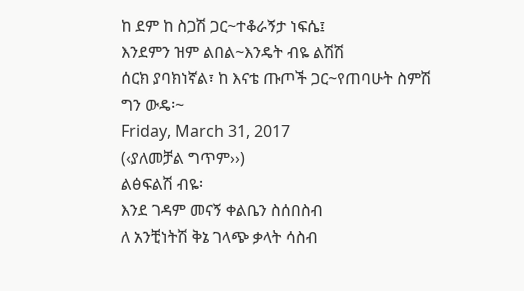ከ ደም ከ ስጋሽ ጋር~ተቆራኝታ ነፍሴ፤
እንደምን ዝም ልበል~እንዴት ብዬ ልሽሽ
ሰርክ ያባክነኛል፣ ከ እናቴ ጡጦች ጋር~የጠባሁት ስምሽ
ግን ውዴ፡~
Friday, March 31, 2017
(‹ያለመቻል ግጥም››)
ልፅፍልሽ ብዬ፡
እንደ ገዳም መናኝ ቀልቤን ስሰበስብ
ለ አንቺነትሽ ቅኔ ገላጭ ቃላት ሳስብ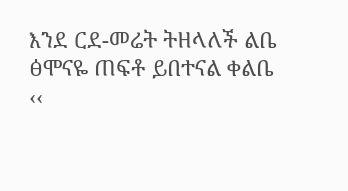እንደ ርደ-መሬት ትዘላለች ልቤ
ፅሞናዬ ጠፍቶ ይበተናል ቀልቤ
‹‹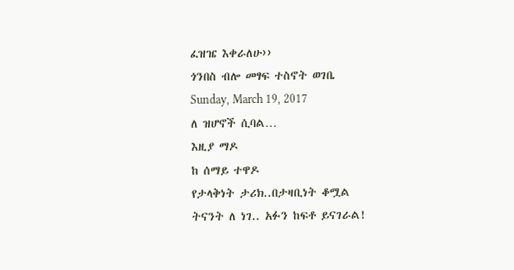ፈዝዤ እቀራለሁ››
ጎንበስ ብሎ መፃፍ ተስኖት ወገቤ
Sunday, March 19, 2017
ለ ዝሆኖች ሲባል…
እዚያ ማዶ
ከ ሰማይ ተዋዶ
የታላቅነት ታሪክ..በታዛቢነት ቆሟል
ትናንት ለ ነገ.. አፉን ከፍቶ ይናገራል!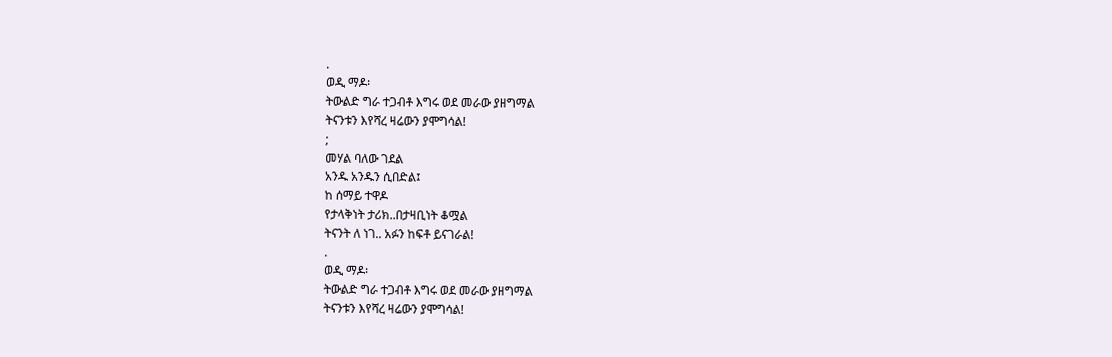.
ወዲ ማዶ፡
ትውልድ ግራ ተጋብቶ እግሩ ወደ መራው ያዘግማል
ትናንቱን እየሻረ ዛሬውን ያሞግሳል!
;
መሃል ባለው ገደል
አንዱ አንዱን ሲበድል፤
ከ ሰማይ ተዋዶ
የታላቅነት ታሪክ..በታዛቢነት ቆሟል
ትናንት ለ ነገ.. አፉን ከፍቶ ይናገራል!
.
ወዲ ማዶ፡
ትውልድ ግራ ተጋብቶ እግሩ ወደ መራው ያዘግማል
ትናንቱን እየሻረ ዛሬውን ያሞግሳል!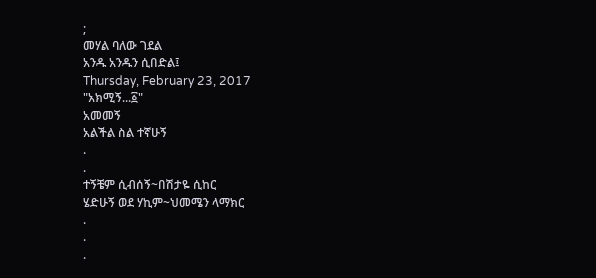;
መሃል ባለው ገደል
አንዱ አንዱን ሲበድል፤
Thursday, February 23, 2017
"አክሚኝ...፩"
አመመኝ
አልችል ስል ተኛሁኝ
.
.
ተኝቼም ሲብሰኝ~በሽታዬ ሲከር
ሄድሁኝ ወደ ሃኪም~ህመሜን ላማክር
.
.
.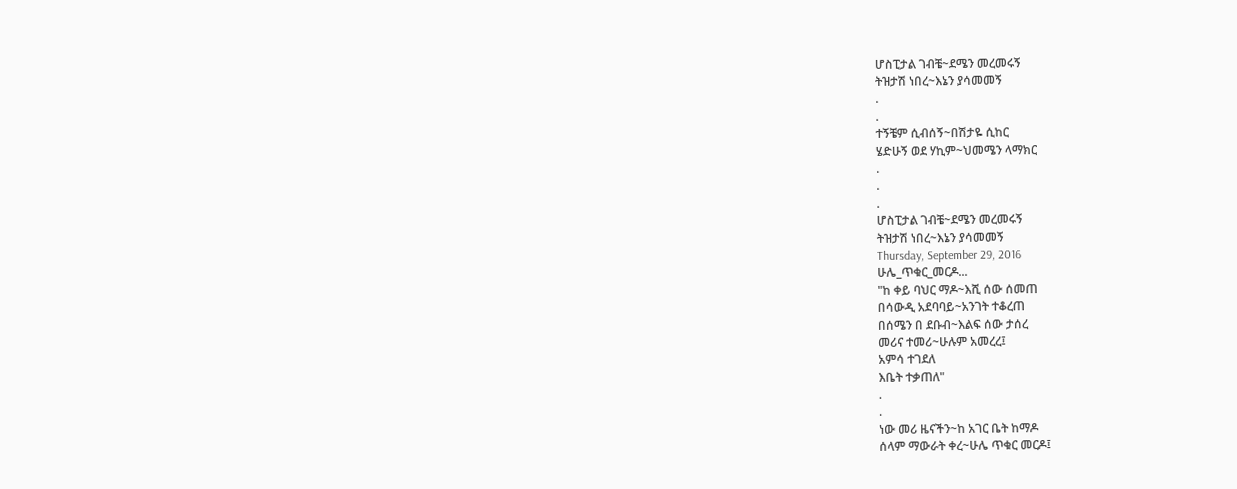ሆስፒታል ገብቼ~ደሜን መረመሩኝ
ትዝታሽ ነበረ~እኔን ያሳመመኝ
.
.
ተኝቼም ሲብሰኝ~በሽታዬ ሲከር
ሄድሁኝ ወደ ሃኪም~ህመሜን ላማክር
.
.
.
ሆስፒታል ገብቼ~ደሜን መረመሩኝ
ትዝታሽ ነበረ~እኔን ያሳመመኝ
Thursday, September 29, 2016
ሁሌ_ጥቁር_መርዶ...
"ከ ቀይ ባህር ማዶ~እሺ ሰው ሰመጠ
በሳውዲ አደባባይ~አንገት ተቆረጠ
በሰሜን በ ደቡብ~እልፍ ሰው ታሰረ
መሪና ተመሪ~ሁሉም አመረረ፤
አምሳ ተገደለ
እቤት ተቃጠለ"
.
.
ነው መሪ ዜናችን~ከ አገር ቤት ከማዶ
ሰላም ማውራት ቀረ~ሁሌ ጥቁር መርዶ፤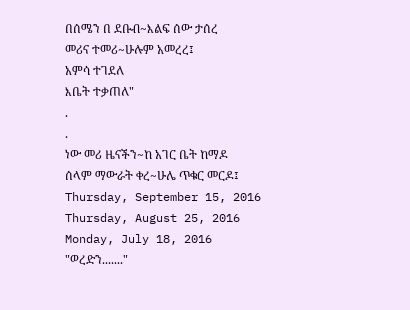በሰሜን በ ደቡብ~እልፍ ሰው ታሰረ
መሪና ተመሪ~ሁሉም አመረረ፤
አምሳ ተገደለ
እቤት ተቃጠለ"
.
.
ነው መሪ ዜናችን~ከ አገር ቤት ከማዶ
ሰላም ማውራት ቀረ~ሁሌ ጥቁር መርዶ፤
Thursday, September 15, 2016
Thursday, August 25, 2016
Monday, July 18, 2016
"ወረድን......."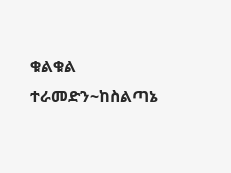ቁልቁል ተራመድን~ከስልጣኔ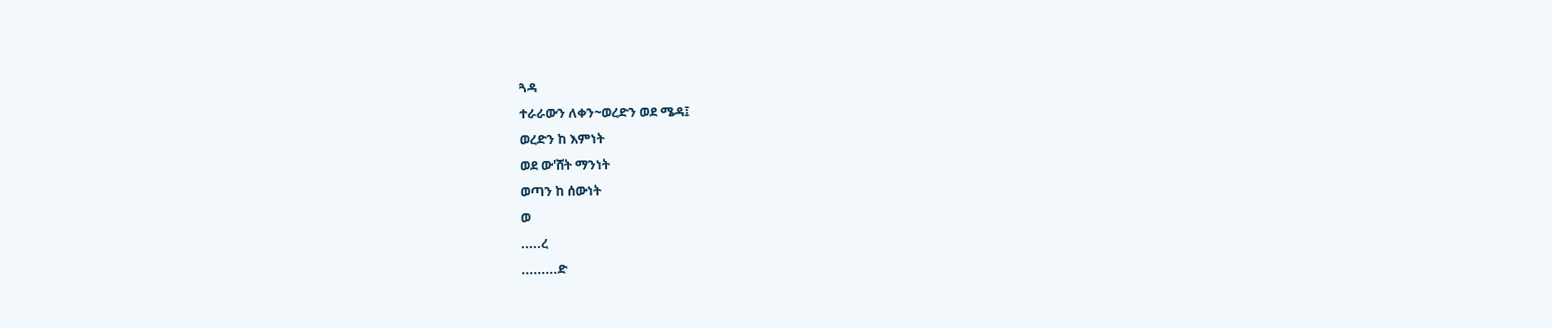ጓዳ
ተራራውን ለቀን~ወረድን ወደ ሜዳ፤
ወረድን ከ እምነት
ወደ ው'ሸት ማንነት
ወጣን ከ ሰውነት
ወ
.....ረ
.........ድ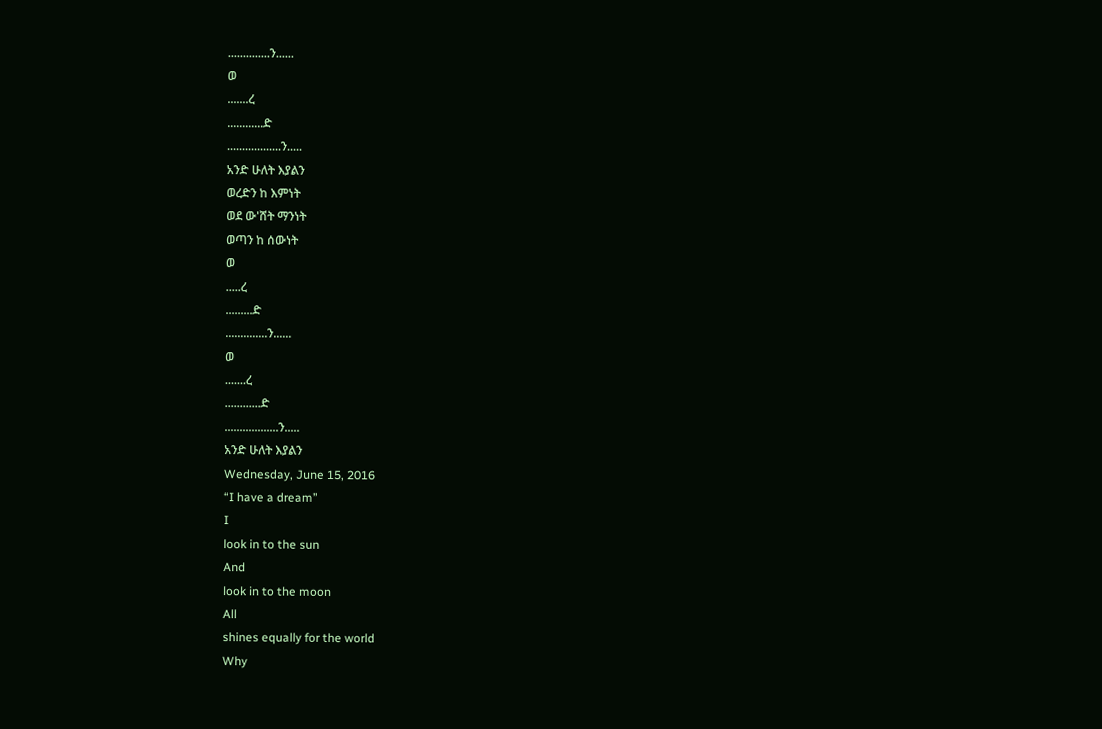..............ን......
ወ
.......ረ
............ድ
..................ን.....
አንድ ሁለት እያልን
ወረድን ከ እምነት
ወደ ው'ሸት ማንነት
ወጣን ከ ሰውነት
ወ
.....ረ
.........ድ
..............ን......
ወ
.......ረ
............ድ
..................ን.....
አንድ ሁለት እያልን
Wednesday, June 15, 2016
“I have a dream”
I
look in to the sun
And
look in to the moon
All
shines equally for the world
Why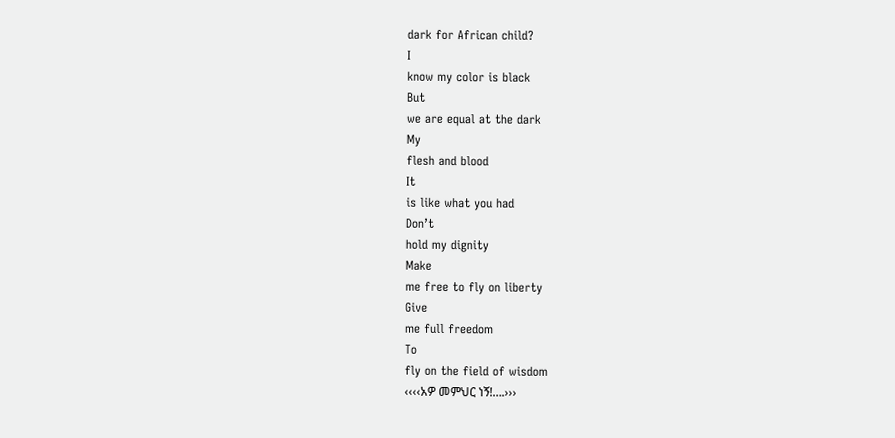dark for African child?
I
know my color is black
But
we are equal at the dark
My
flesh and blood
It
is like what you had
Don’t
hold my dignity
Make
me free to fly on liberty
Give
me full freedom
To
fly on the field of wisdom
‹‹‹‹አዎ መምህር ነኝ!….›››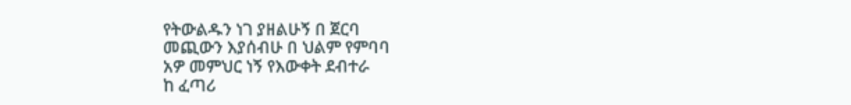የትውልዱን ነገ ያዘልሁኝ በ ጀርባ
መጪውን እያሰብሁ በ ህልም የምባባ
አዎ መምህር ነኝ የእውቀት ደብተራ
ከ ፈጣሪ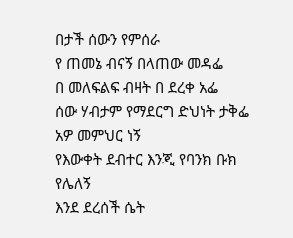በታች ሰውን የምሰራ
የ ጠመኔ ብናኝ በላጠው መዳፌ
በ መለፍልፍ ብዛት በ ደረቀ አፌ
ሰው ሃብታም የማደርግ ድህነት ታቅፌ
አዎ መምህር ነኝ
የእውቀት ደብተር እንጂ የባንክ ቡክ የሌለኝ
እንደ ደረሰች ሴት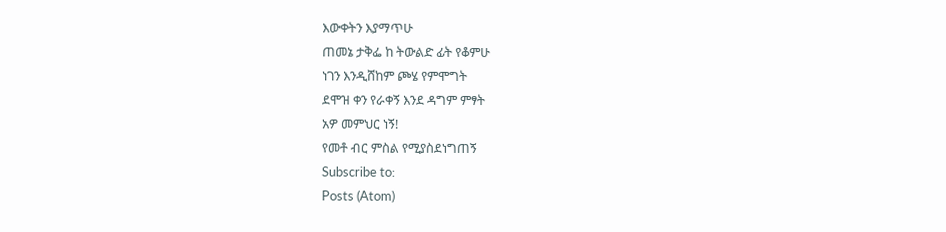እውቀትን እያማጥሁ
ጠመኔ ታቅፌ ከ ትውልድ ፊት የቆምሁ
ነገን እንዲሸከም ጮሄ የምሞግት
ደሞዝ ቀን የራቀኝ እንደ ዳግም ምፃት
አዎ መምህር ነኝ!
የመቶ ብር ምስል የሚያስደነግጠኝ
Subscribe to:
Posts (Atom)